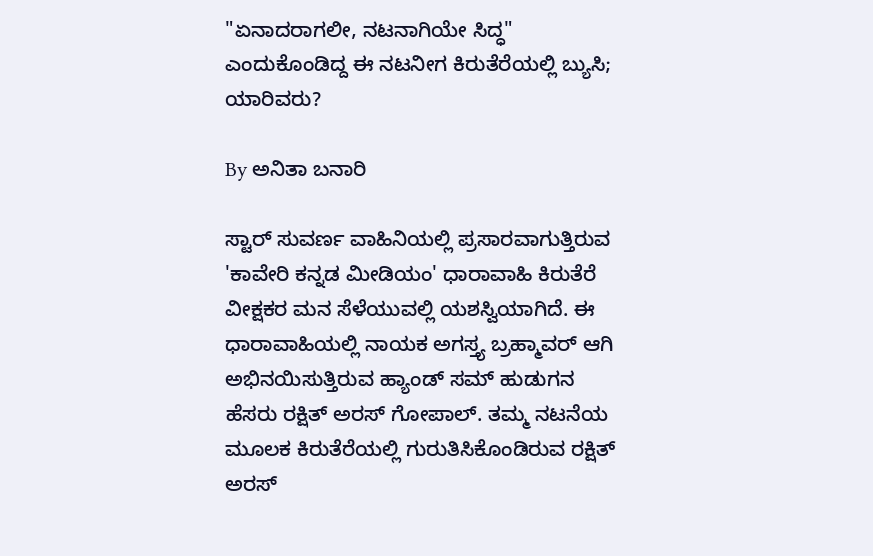"ಏನಾದರಾಗಲೀ, ನಟನಾಗಿಯೇ ಸಿದ್ಧ" ಎಂದುಕೊಂಡಿದ್ದ ಈ ನಟನೀಗ ಕಿರುತೆರೆಯಲ್ಲಿ ಬ್ಯುಸಿ; ಯಾರಿವರು?

By ಅನಿತಾ ಬನಾರಿ

ಸ್ಟಾರ್ ಸುವರ್ಣ ವಾಹಿನಿಯಲ್ಲಿ ಪ್ರಸಾರವಾಗುತ್ತಿರುವ 'ಕಾವೇರಿ ಕನ್ನಡ ಮೀಡಿಯಂ' ಧಾರಾವಾಹಿ ಕಿರುತೆರೆ ವೀಕ್ಷಕರ ಮನ ಸೆಳೆಯುವಲ್ಲಿ ಯಶಸ್ವಿಯಾಗಿದೆ. ಈ ಧಾರಾವಾಹಿಯಲ್ಲಿ ನಾಯಕ ಅಗಸ್ತ್ಯ ಬ್ರಹ್ಮಾವರ್ ಆಗಿ ಅಭಿನಯಿಸುತ್ತಿರುವ ಹ್ಯಾಂಡ್ ಸಮ್ ಹುಡುಗನ ಹೆಸರು ರಕ್ಷಿತ್ ಅರಸ್ ಗೋಪಾಲ್. ತಮ್ಮ ನಟನೆಯ ಮೂಲಕ ಕಿರುತೆರೆಯಲ್ಲಿ ಗುರುತಿಸಿಕೊಂಡಿರುವ ರಕ್ಷಿತ್ ಅರಸ್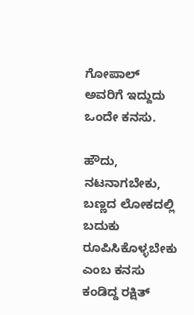ಗೋಪಾಲ್ ಅವರಿಗೆ ಇದ್ದುದು ಒಂದೇ ಕನಸು.

ಹೌದು, ನಟನಾಗಬೇಕು, ಬಣ್ಣದ ಲೋಕದಲ್ಲಿ ಬದುಕು ರೂಪಿಸಿಕೊಳ್ಳಬೇಕು ಎಂಬ ಕನಸು ಕಂಡಿದ್ದ ರಕ್ಷಿತ್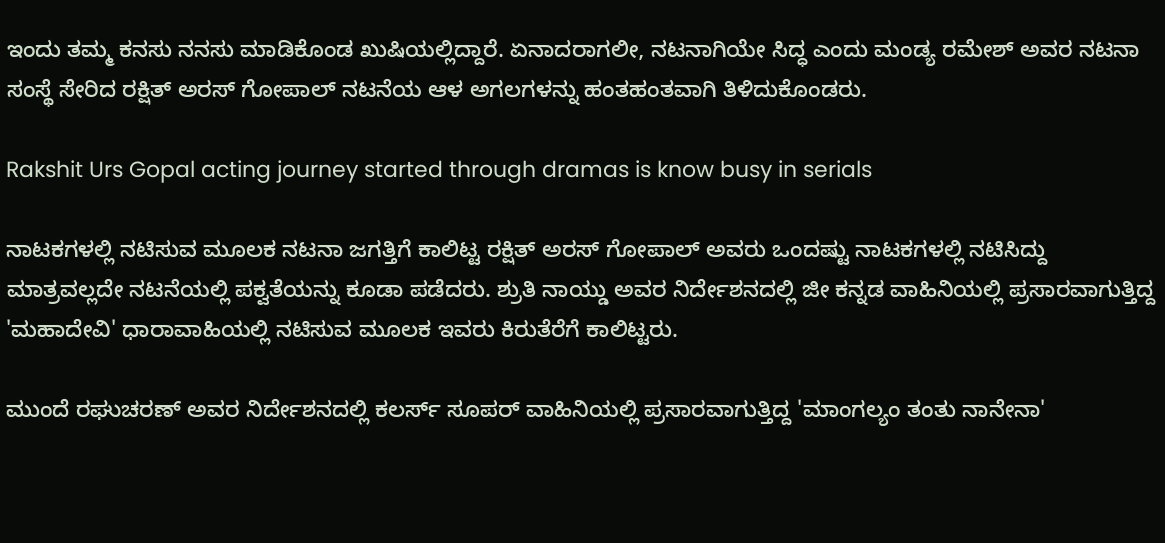ಇಂದು ತಮ್ಮ ಕನಸು ನನಸು ಮಾಡಿಕೊಂಡ ಖುಷಿಯಲ್ಲಿದ್ದಾರೆ. ಏನಾದರಾಗಲೀ, ನಟನಾಗಿಯೇ ಸಿದ್ಧ ಎಂದು ಮಂಡ್ಯ ರಮೇಶ್ ಅವರ ನಟನಾ ಸಂಸ್ಥೆ ಸೇರಿದ ರಕ್ಷಿತ್ ಅರಸ್ ಗೋಪಾಲ್ ನಟನೆಯ ಆಳ ಅಗಲಗಳನ್ನು ಹಂತಹಂತವಾಗಿ ತಿಳಿದುಕೊಂಡರು.

Rakshit Urs Gopal acting journey started through dramas is know busy in serials

ನಾಟಕಗಳಲ್ಲಿ ನಟಿಸುವ ಮೂಲಕ ನಟನಾ ಜಗತ್ತಿಗೆ ಕಾಲಿಟ್ಟ ರಕ್ಷಿತ್ ಅರಸ್ ಗೋಪಾಲ್ ಅವರು ಒಂದಷ್ಟು ನಾಟಕಗಳಲ್ಲಿ ನಟಿಸಿದ್ದು ಮಾತ್ರವಲ್ಲದೇ ನಟನೆಯಲ್ಲಿ ಪಕ್ವತೆಯನ್ನು ಕೂಡಾ ಪಡೆದರು. ಶ್ರುತಿ ನಾಯ್ಡು ಅವರ ನಿರ್ದೇಶನದಲ್ಲಿ ಜೀ ಕನ್ನಡ ವಾಹಿನಿಯಲ್ಲಿ ಪ್ರಸಾರವಾಗುತ್ತಿದ್ದ 'ಮಹಾದೇವಿ' ಧಾರಾವಾಹಿಯಲ್ಲಿ ನಟಿಸುವ ಮೂಲಕ ಇವರು ಕಿರುತೆರೆಗೆ ಕಾಲಿಟ್ಟರು.

ಮುಂದೆ ರಘುಚರಣ್ ಅವರ ನಿರ್ದೇಶನದಲ್ಲಿ ಕಲರ್ಸ್ ಸೂಪರ್ ವಾಹಿನಿಯಲ್ಲಿ ಪ್ರಸಾರವಾಗುತ್ತಿದ್ದ 'ಮಾಂಗಲ್ಯಂ ತಂತು ನಾನೇನಾ'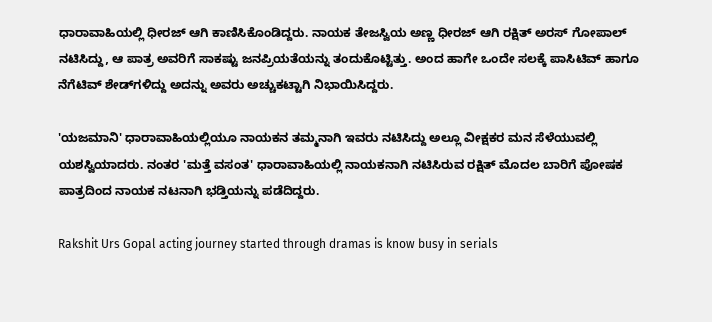ಧಾರಾವಾಹಿಯಲ್ಲಿ ಧೀರಜ್ ಆಗಿ ಕಾಣಿಸಿಕೊಂಡಿದ್ದರು. ನಾಯಕ ತೇಜಸ್ವಿಯ ಅಣ್ಣ ಧೀರಜ್ ಆಗಿ ರಕ್ಷಿತ್ ಅರಸ್ ಗೋಪಾಲ್ ನಟಿಸಿದ್ದು, ಆ ಪಾತ್ರ ಅವರಿಗೆ ಸಾಕಷ್ಟು ಜನಪ್ರಿಯತೆಯನ್ನು ತಂದುಕೊಟ್ಟಿತ್ತು. ಅಂದ ಹಾಗೇ ಒಂದೇ ಸಲಕ್ಕೆ ಪಾಸಿಟಿವ್ ಹಾಗೂ ನೆಗೆಟಿವ್ ಶೇಡ್‌ಗಳಿದ್ದು ಅದನ್ನು ಅವರು ಅಚ್ಚುಕಟ್ಟಾಗಿ ನಿಭಾಯಿಸಿದ್ದರು.

'ಯಜಮಾನಿ' ಧಾರಾವಾಹಿಯಲ್ಲಿಯೂ ನಾಯಕನ ತಮ್ಮನಾಗಿ ಇವರು ನಟಿಸಿದ್ದು ಅಲ್ಲೂ ವೀಕ್ಷಕರ ಮನ ಸೆಳೆಯುವಲ್ಲಿ ಯಶಸ್ವಿಯಾದರು. ನಂತರ 'ಮತ್ತೆ ವಸಂತ' ಧಾರಾವಾಹಿಯಲ್ಲಿ ನಾಯಕನಾಗಿ ನಟಿಸಿರುವ ರಕ್ಷಿತ್ ಮೊದಲ ಬಾರಿಗೆ ಪೋಷಕ ಪಾತ್ರದಿಂದ ನಾಯಕ ನಟನಾಗಿ ಭಡ್ತಿಯನ್ನು ಪಡೆದಿದ್ದರು.

Rakshit Urs Gopal acting journey started through dramas is know busy in serials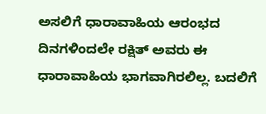ಅಸಲಿಗೆ ಧಾರಾವಾಹಿಯ ಆರಂಭದ ದಿನಗಳಿಂದಲೇ ರಕ್ಷಿತ್ ಅವರು ಈ ಧಾರಾವಾಹಿಯ ಭಾಗವಾಗಿರಲಿಲ್ಲ. ಬದಲಿಗೆ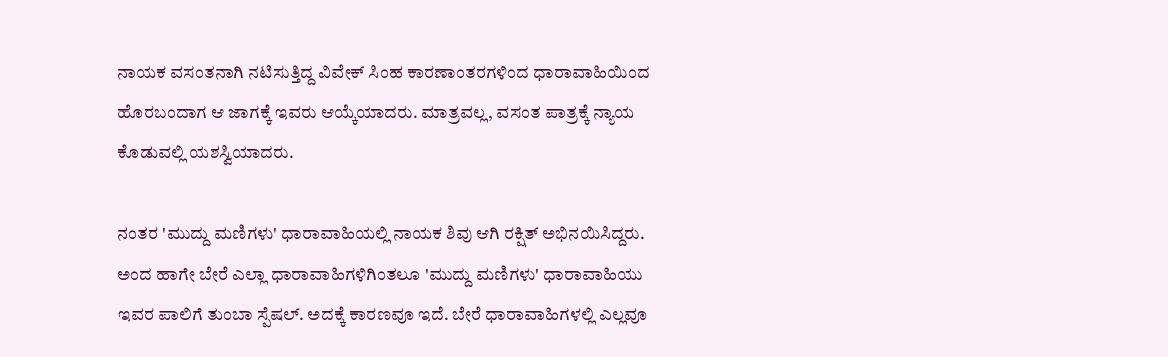ನಾಯಕ ವಸಂತನಾಗಿ ನಟಿಸುತ್ತಿದ್ದ ವಿವೇಕ್ ಸಿಂಹ ಕಾರಣಾಂತರಗಳಿಂದ ಧಾರಾವಾಹಿಯಿಂದ ಹೊರಬಂದಾಗ ಆ ಜಾಗಕ್ಕೆ ಇವರು ಆಯ್ಕೆಯಾದರು. ಮಾತ್ರವಲ್ಲ, ವಸಂತ ಪಾತ್ರಕ್ಕೆ ನ್ಯಾಯ ಕೊಡುವಲ್ಲಿ ಯಶಸ್ವಿಯಾದರು.

ನಂತರ 'ಮುದ್ದು ಮಣಿಗಳು' ಧಾರಾವಾಹಿಯಲ್ಲಿ ನಾಯಕ ಶಿವು ಆಗಿ ರಕ್ಷಿತ್ ಅಭಿನಯಿಸಿದ್ದರು. ಅಂದ ಹಾಗೇ ಬೇರೆ ಎಲ್ಲಾ ಧಾರಾವಾಹಿಗಳಿಗಿಂತಲೂ 'ಮುದ್ದು ಮಣಿಗಳು' ಧಾರಾವಾಹಿಯು ಇವರ ಪಾಲಿಗೆ ತುಂಬಾ ಸ್ಪೆಷಲ್. ಅದಕ್ಕೆ ಕಾರಣವೂ ಇದೆ. ಬೇರೆ ಧಾರಾವಾಹಿಗಳಲ್ಲಿ ಎಲ್ಲವೂ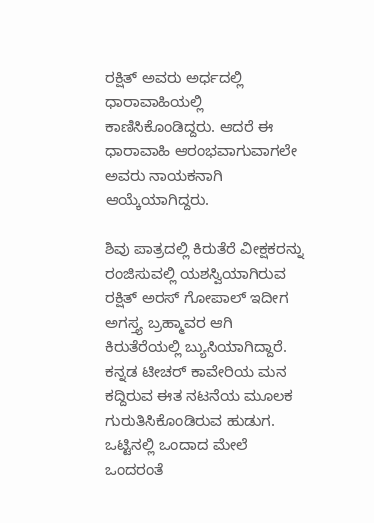ರಕ್ಷಿತ್ ಅವರು ಅರ್ಧದಲ್ಲಿ ಧಾರಾವಾಹಿಯಲ್ಲಿ ಕಾಣಿಸಿಕೊಂಡಿದ್ದರು. ಆದರೆ ಈ ಧಾರಾವಾಹಿ ಆರಂಭವಾಗುವಾಗಲೇ ಅವರು ನಾಯಕನಾಗಿ ಆಯ್ಕೆಯಾಗಿದ್ದರು.

ಶಿವು ಪಾತ್ರದಲ್ಲಿ ಕಿರುತೆರೆ ವೀಕ್ಷಕರನ್ನು ರಂಜಿಸುವಲ್ಲಿ ಯಶಸ್ವಿಯಾಗಿರುವ ರಕ್ಷಿತ್ ಅರಸ್ ಗೋಪಾಲ್ ಇದೀಗ ಅಗಸ್ತ್ಯ ಬ್ರಹ್ಮಾವರ ಆಗಿ ಕಿರುತೆರೆಯಲ್ಲಿ ಬ್ಯುಸಿಯಾಗಿದ್ದಾರೆ. ಕನ್ನಡ ಟೀಚರ್ ಕಾವೇರಿಯ ಮನ ಕದ್ದಿರುವ ಈತ ನಟನೆಯ ಮೂಲಕ ಗುರುತಿಸಿಕೊಂಡಿರುವ ಹುಡುಗ. ಒಟ್ಟಿನಲ್ಲಿ ಒಂದಾದ ಮೇಲೆ ಒಂದರಂತೆ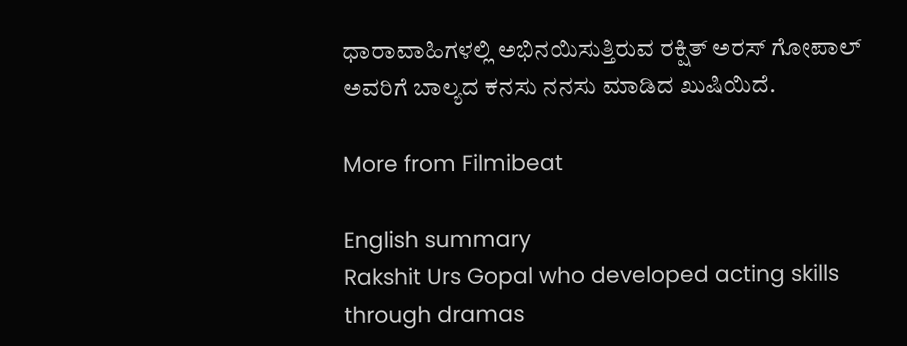ಧಾರಾವಾಹಿಗಳಲ್ಲಿ ಅಭಿನಯಿಸುತ್ತಿರುವ ರಕ್ಷಿತ್ ಅರಸ್ ಗೋಪಾಲ್ ಅವರಿಗೆ ಬಾಲ್ಯದ ಕನಸು ನನಸು ಮಾಡಿದ ಖುಷಿಯಿದೆ.

More from Filmibeat

English summary
Rakshit Urs Gopal who developed acting skills through dramas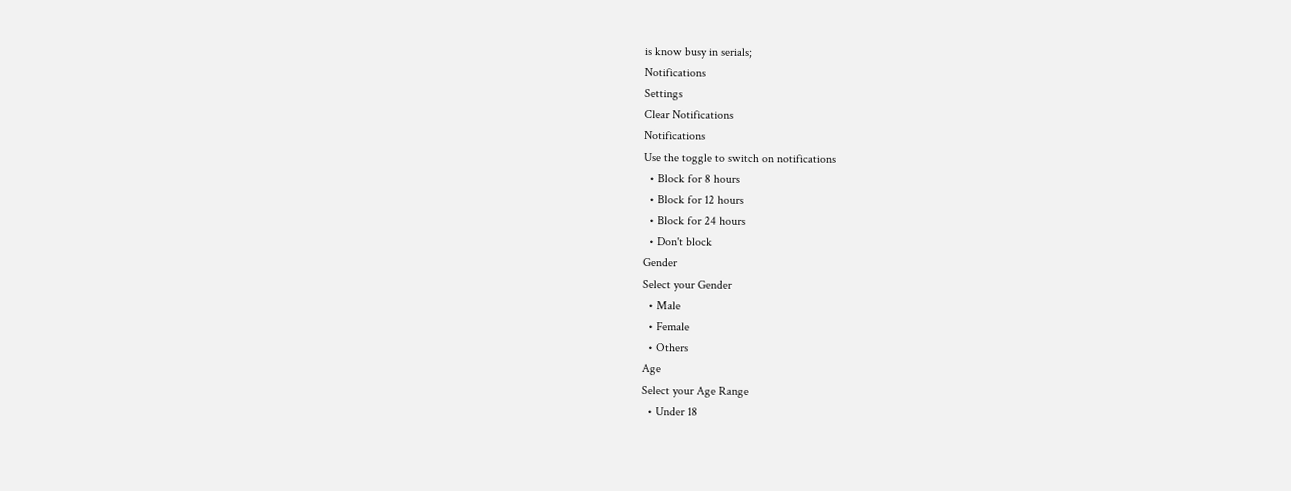is know busy in serials;
Notifications
Settings
Clear Notifications
Notifications
Use the toggle to switch on notifications
  • Block for 8 hours
  • Block for 12 hours
  • Block for 24 hours
  • Don't block
Gender
Select your Gender
  • Male
  • Female
  • Others
Age
Select your Age Range
  • Under 18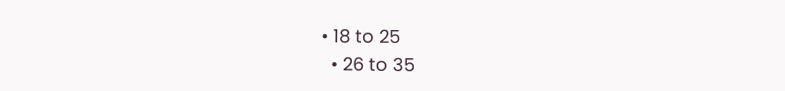• 18 to 25
  • 26 to 35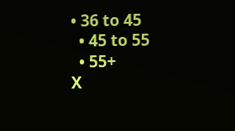• 36 to 45
  • 45 to 55
  • 55+
X